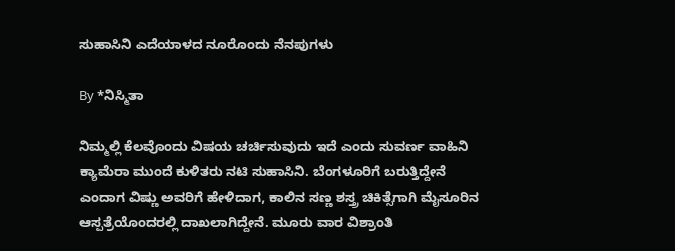ಸುಹಾಸಿನಿ ಎದೆಯಾಳದ ನೂರೊಂದು ನೆನಪುಗಳು

By *ನಿಸ್ಮಿತಾ

ನಿಮ್ಮಲ್ಲಿ ಕೆಲವೊಂದು ವಿಷಯ ಚರ್ಚಿಸುವುದು ಇದೆ ಎಂದು ಸುವರ್ಣ ವಾಹಿನಿ ಕ್ಯಾಮೆರಾ ಮುಂದೆ ಕುಳಿತರು ನಟಿ ಸುಹಾಸಿನಿ. ಬೆಂಗಳೂರಿಗೆ ಬರುತ್ತಿದ್ದೇನೆ ಎಂದಾಗ ವಿಷ್ಣು ಅವರಿಗೆ ಹೇಳಿದಾಗ, ಕಾಲಿನ ಸಣ್ಣ ಶಸ್ತ್ರ ಚಿಕಿತ್ಸೆಗಾಗಿ ಮೈಸೂರಿನ ಆಸ್ಪತ್ರೆಯೊಂದರಲ್ಲಿ ದಾಖಲಾಗಿದ್ದೇನೆ. ಮೂರು ವಾರ ವಿಶ್ರಾಂತಿ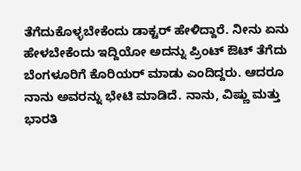ತೆಗೆದುಕೊಳ್ಳಬೇಕೆಂದು ಡಾಕ್ಟರ್ ಹೇಳಿದ್ದಾರೆ. ನೀನು ಏನು ಹೇಳಬೇಕೆಂದು ಇದ್ದಿಯೋ ಅದನ್ನು ಪ್ರಿಂಟ್ ಔಟ್ ತೆಗೆದು ಬೆಂಗಳೂರಿಗೆ ಕೊರಿಯರ್ ಮಾಡು ಎಂದಿದ್ದರು. ಆದರೂ ನಾನು ಅವರನ್ನು ಭೇಟಿ ಮಾಡಿದೆ. ನಾನು, ವಿಷ್ಣು ಮತ್ತು ಭಾರತಿ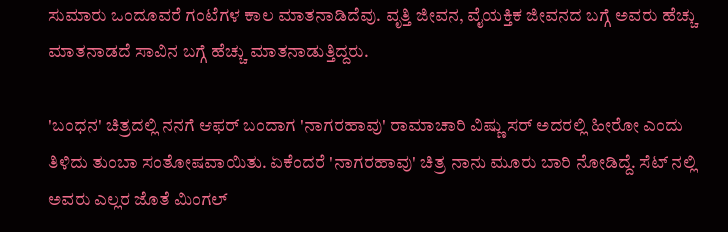ಸುಮಾರು ಒಂದೂವರೆ ಗಂಟೆಗಳ ಕಾಲ ಮಾತನಾಡಿದೆವು. ವೃತ್ತಿ ಜೀವನ, ವೈಯಕ್ತಿಕ ಜೀವನದ ಬಗ್ಗೆ ಅವರು ಹೆಚ್ಚು ಮಾತನಾಡದೆ ಸಾವಿನ ಬಗ್ಗೆ ಹೆಚ್ಚು ಮಾತನಾಡುತ್ತಿದ್ದರು.

'ಬಂಧನ' ಚಿತ್ರದಲ್ಲಿ ನನಗೆ ಆಫರ್ ಬಂದಾಗ 'ನಾಗರಹಾವು' ರಾಮಾಚಾರಿ ವಿಷ್ಣು ಸರ್ ಅದರಲ್ಲಿ ಹೀರೋ ಎಂದು ತಿಳಿದು ತುಂಬಾ ಸಂತೋಷವಾಯಿತು. ಏಕೆಂದರೆ 'ನಾಗರಹಾವು' ಚಿತ್ರ ನಾನು ಮೂರು ಬಾರಿ ನೋಡಿದ್ದೆ. ಸೆಟ್ ನಲ್ಲಿ ಅವರು ಎಲ್ಲರ ಜೊತೆ ಮಿಂಗಲ್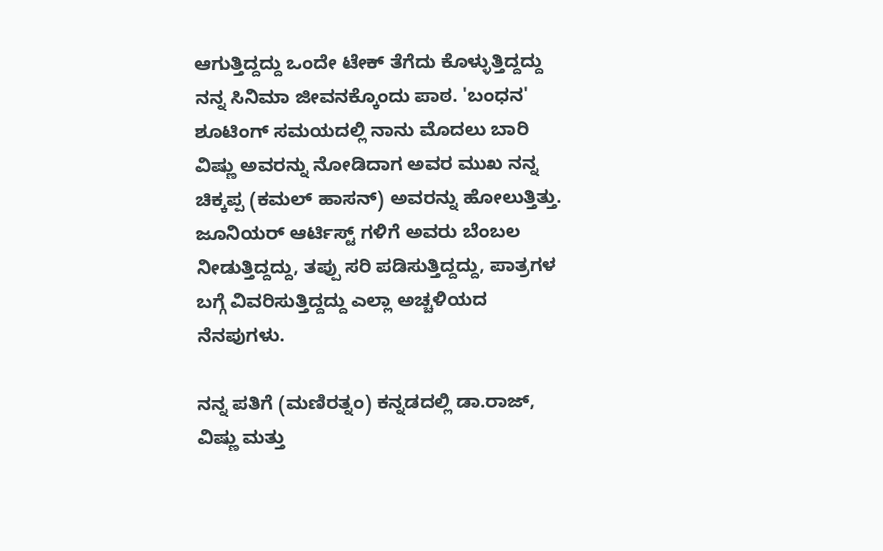ಆಗುತ್ತಿದ್ದದ್ದು ಒಂದೇ ಟೇಕ್ ತೆಗೆದು ಕೊಳ್ಳುತ್ತಿದ್ದದ್ದು ನನ್ನ ಸಿನಿಮಾ ಜೀವನಕ್ಕೊಂದು ಪಾಠ. 'ಬಂಧನ' ಶೂಟಿಂಗ್ ಸಮಯದಲ್ಲಿ ನಾನು ಮೊದಲು ಬಾರಿ ವಿಷ್ಣು ಅವರನ್ನು ನೋಡಿದಾಗ ಅವರ ಮುಖ ನನ್ನ ಚಿಕ್ಕಪ್ಪ (ಕಮಲ್ ಹಾಸನ್) ಅವರನ್ನು ಹೋಲುತ್ತಿತ್ತು. ಜೂನಿಯರ್ ಆರ್ಟಿಸ್ಟ್ ಗಳಿಗೆ ಅವರು ಬೆಂಬಲ ನೀಡುತ್ತಿದ್ದದ್ದು, ತಪ್ಪು ಸರಿ ಪಡಿಸುತ್ತಿದ್ದದ್ದು, ಪಾತ್ರಗಳ ಬಗ್ಗೆ ವಿವರಿಸುತ್ತಿದ್ದದ್ದು ಎಲ್ಲಾ ಅಚ್ಚಳಿಯದ ನೆನಪುಗಳು.

ನನ್ನ ಪತಿಗೆ (ಮಣಿರತ್ನಂ) ಕನ್ನಡದಲ್ಲಿ ಡಾ.ರಾಜ್, ವಿಷ್ಣು ಮತ್ತು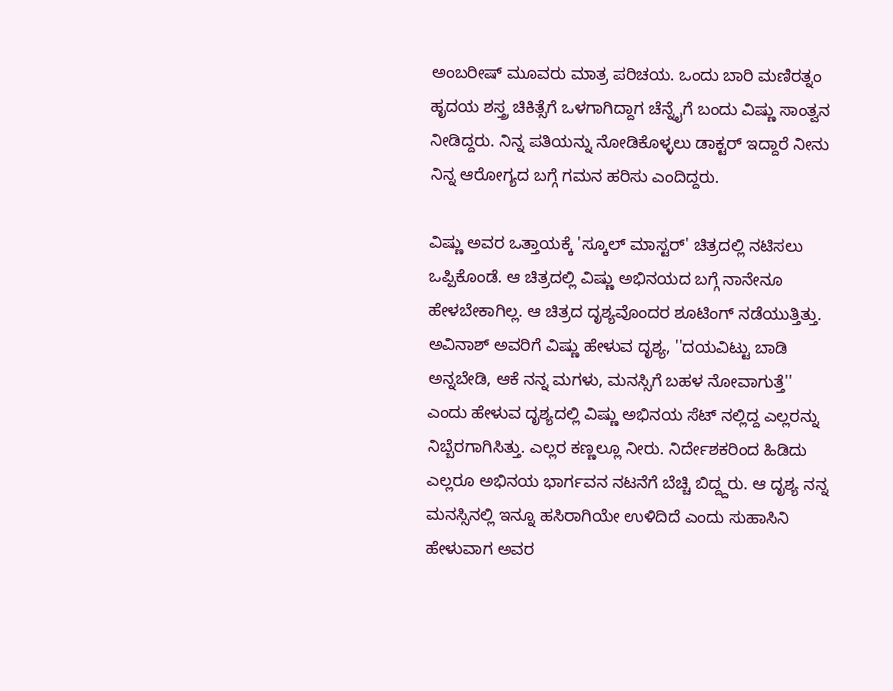ಅಂಬರೀಷ್ ಮೂವರು ಮಾತ್ರ ಪರಿಚಯ. ಒಂದು ಬಾರಿ ಮಣಿರತ್ನಂ ಹೃದಯ ಶಸ್ತ್ರ ಚಿಕಿತ್ಸೆಗೆ ಒಳಗಾಗಿದ್ದಾಗ ಚೆನ್ನೈಗೆ ಬಂದು ವಿಷ್ಣು ಸಾಂತ್ವನ ನೀಡಿದ್ದರು. ನಿನ್ನ ಪತಿಯನ್ನು ನೋಡಿಕೊಳ್ಳಲು ಡಾಕ್ಟರ್ ಇದ್ದಾರೆ ನೀನು ನಿನ್ನ ಆರೋಗ್ಯದ ಬಗ್ಗೆ ಗಮನ ಹರಿಸು ಎಂದಿದ್ದರು.

ವಿಷ್ಣು ಅವರ ಒತ್ತಾಯಕ್ಕೆ 'ಸ್ಕೂಲ್ ಮಾಸ್ಟರ್' ಚಿತ್ರದಲ್ಲಿ ನಟಿಸಲು ಒಪ್ಪಿಕೊಂಡೆ. ಆ ಚಿತ್ರದಲ್ಲಿ ವಿಷ್ಣು ಅಭಿನಯದ ಬಗ್ಗೆ ನಾನೇನೂ ಹೇಳಬೇಕಾಗಿಲ್ಲ. ಆ ಚಿತ್ರದ ದೃಶ್ಯವೊಂದರ ಶೂಟಿಂಗ್ ನಡೆಯುತ್ತಿತ್ತು. ಅವಿನಾಶ್ ಅವರಿಗೆ ವಿಷ್ಣು ಹೇಳುವ ದೃಶ್ಯ, ''ದಯವಿಟ್ಟು ಬಾಡಿ ಅನ್ನಬೇಡಿ, ಆಕೆ ನನ್ನ ಮಗಳು, ಮನಸ್ಸಿಗೆ ಬಹಳ ನೋವಾಗುತ್ತೆ'' ಎಂದು ಹೇಳುವ ದೃಶ್ಯದಲ್ಲಿ ವಿಷ್ಣು ಅಭಿನಯ ಸೆಟ್ ನಲ್ಲಿದ್ದ ಎಲ್ಲರನ್ನು ನಿಬ್ಬೆರಗಾಗಿಸಿತ್ತು. ಎಲ್ಲರ ಕಣ್ಣಲ್ಲೂ ನೀರು. ನಿರ್ದೇಶಕರಿಂದ ಹಿಡಿದು ಎಲ್ಲರೂ ಅಭಿನಯ ಭಾರ್ಗವನ ನಟನೆಗೆ ಬೆಚ್ಚಿ ಬಿದ್ದ್ದರು. ಆ ದೃಶ್ಯ ನನ್ನ ಮನಸ್ಸಿನಲ್ಲಿ ಇನ್ನೂ ಹಸಿರಾಗಿಯೇ ಉಳಿದಿದೆ ಎಂದು ಸುಹಾಸಿನಿ ಹೇಳುವಾಗ ಅವರ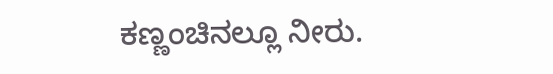ಕಣ್ಣಂಚಿನಲ್ಲೂ ನೀರು.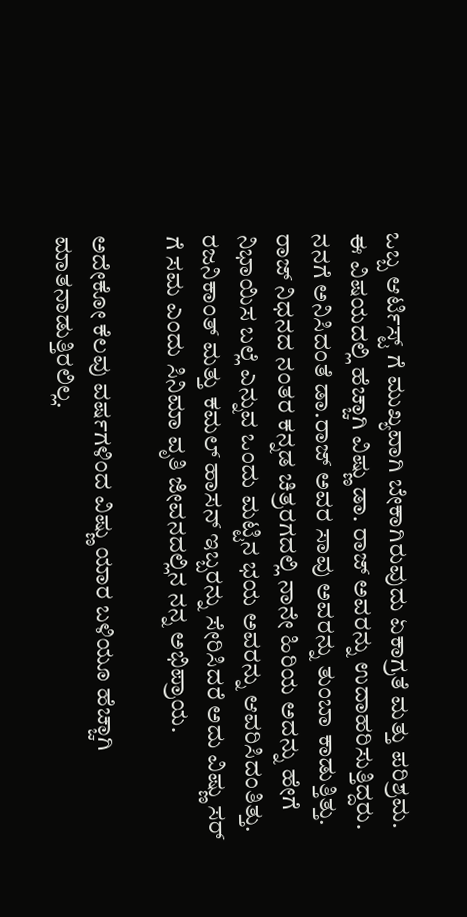ಒಬ್ಬ ಆರ್ಟಿಸ್ಟ್ ಗೆ ಮುಖ್ಯವಾಗಿ ಬೇಕಾಗಿರುವುದು ಏಕಾಗ್ರತೆ ಮತ್ತು ಪರಿಶ್ರಮ. ಈ ವಿಷಯದಲ್ಲಿ ಹೆಚ್ಚಾಗಿ ವಿಷ್ಣು ಡಾ. ರಾಜ್ ಅವರನ್ನು ಉದಾಹರಿಸುತ್ತಿದ್ದರು. ನನಗೆ ಅನಿಸಿದಂತೆ ಡಾ.ರಾಜ್ ಅವರ ಸಾವು ಅವರನ್ನು ತುಂಬಾ ಕಾಡುತ್ತಿತ್ತು. ರಾಜ್ ನಿಧನದ ನಂತರ ಕನ್ನಡ ಚಿತ್ರರಗದಲ್ಲಿ ನಾನೇ ಹಿರಿಯ ಅದನ್ನು ಹೇಗೆ ನಿಭಾಯಿಸ ಬಲ್ಲೆ ಎನ್ನುವ ಒಂದು ಮಟ್ಟಿನ ಭಯ ಅವರನ್ನು ಆವರಿಸಿದಂತಿತ್ತು. ರಜನಿಕಾಂತ್ ಮತ್ತು ಕಮಲ್ ಹಾಸನ್ ಇಬ್ಬರನ್ನು ಸೇರಿಸಿದರೆ ಅದು ವಿಷ್ಣು ಸರ್ ಗೆ ಸಮ ಎಂದು ಸಿನಿಮಾ ವೃತಿ ಜೀವನದಲ್ಲಿನ ನನ್ನ ಅಭಿಪ್ರಾಯ.

ಅದೇಕೋ ಕೆಲವು ವರ್ಷಗಳಿಂದ ವಿಷ್ಣು ಯಾರ ಬಳಿಯೂ ಹೆಚ್ಚಾಗಿ ಮಾತನಾಡುತ್ತಿರಲಿಲ್ಲ.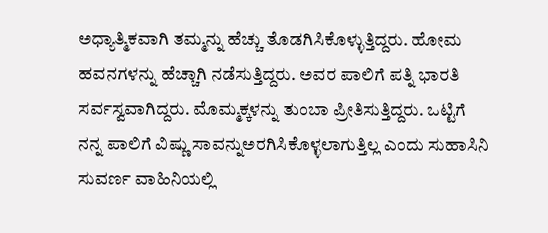ಅಧ್ಯಾತ್ಮಿಕವಾಗಿ ತಮ್ಮನ್ನು ಹೆಚ್ಚು ತೊಡಗಿಸಿಕೊಳ್ಳುತ್ತಿದ್ದರು. ಹೋಮ ಹವನಗಳನ್ನು ಹೆಚ್ಚಾಗಿ ನಡೆಸುತ್ತಿದ್ದರು. ಅವರ ಪಾಲಿಗೆ ಪತ್ನಿ ಭಾರತಿ ಸರ್ವಸ್ವವಾಗಿದ್ದರು. ಮೊಮ್ಮಕ್ಕಳನ್ನು ತುಂಬಾ ಪ್ರೀತಿಸುತ್ತಿದ್ದರು. ಒಟ್ಟಿಗೆ ನನ್ನ ಪಾಲಿಗೆ ವಿಷ್ಣು ಸಾವನ್ನುಅರಗಿಸಿಕೊಳ್ಳಲಾಗುತ್ತಿಲ್ಲ ಎಂದು ಸುಹಾಸಿನಿ ಸುವರ್ಣ ವಾಹಿನಿಯಲ್ಲಿ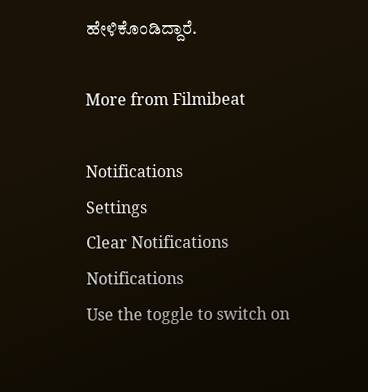ಹೇಳಿಕೊಂಡಿದ್ದಾರೆ.

More from Filmibeat

Notifications
Settings
Clear Notifications
Notifications
Use the toggle to switch on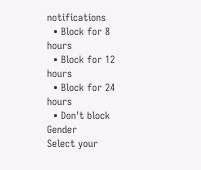notifications
  • Block for 8 hours
  • Block for 12 hours
  • Block for 24 hours
  • Don't block
Gender
Select your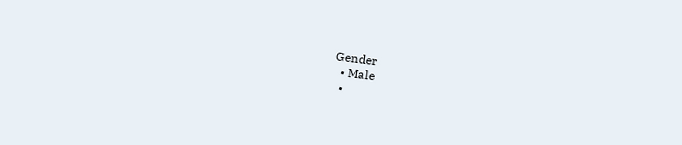Gender
  • Male
  •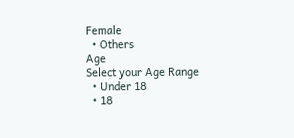Female
  • Others
Age
Select your Age Range
  • Under 18
  • 18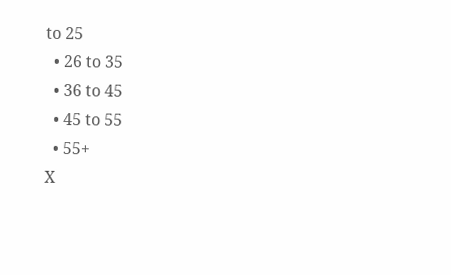to 25
  • 26 to 35
  • 36 to 45
  • 45 to 55
  • 55+
X